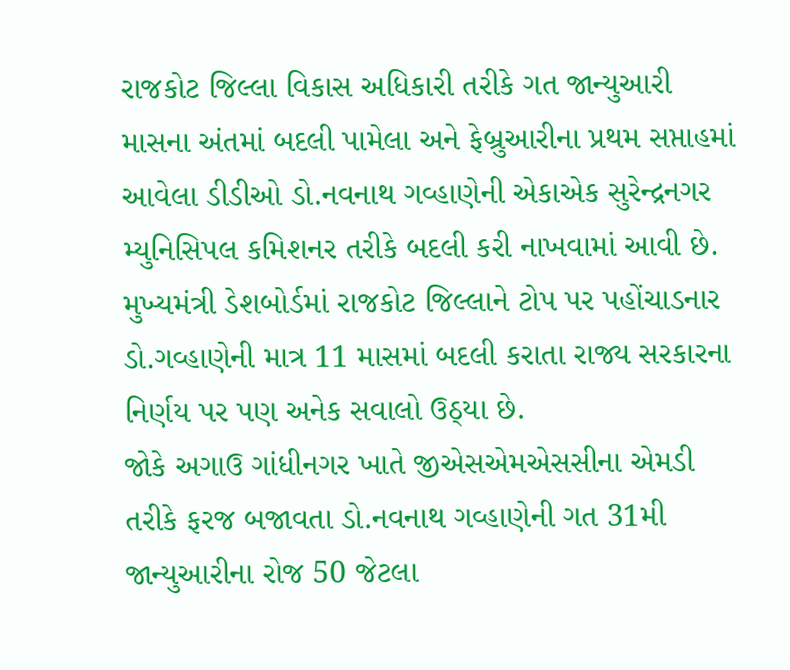રાજકોટ જિલ્લા વિકાસ અધિકારી તરીકે ગત જાન્યુઆરી માસના અંતમાં બદલી પામેલા અને ફેબ્રુઆરીના પ્રથમ સપ્તાહમાં આવેલા ડીડીઓ ડો.નવનાથ ગવ્હાણેની એકાએક સુરેન્દ્રનગર મ્યુનિસિપલ કમિશનર તરીકે બદલી કરી નાખવામાં આવી છે. મુખ્યમંત્રી ડેશબોર્ડમાં રાજકોટ જિલ્લાને ટોપ પર પહોંચાડનાર ડો.ગવ્હાણેની માત્ર 11 માસમાં બદલી કરાતા રાજ્ય સરકારના નિર્ણય પર પણ અનેક સવાલો ઉઠ્યા છે.
જોકે અગાઉ ગાંધીનગર ખાતે જીએસએમએસસીના એમડી તરીકે ફરજ બજાવતા ડો.નવનાથ ગવ્હાણેની ગત 31મી જાન્યુઆરીના રોજ 50 જેટલા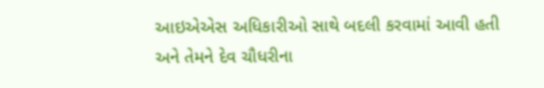આઇએએસ અધિકારીઓ સાથે બદલી કરવામાં આવી હતી અને તેમને દેવ ચૌધરીના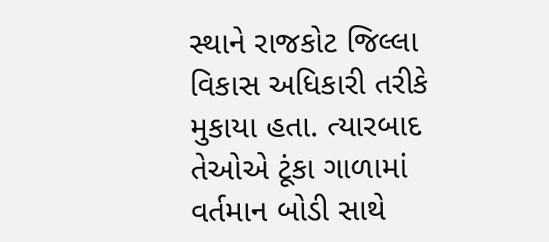સ્થાને રાજકોટ જિલ્લા વિકાસ અધિકારી તરીકે મુકાયા હતા. ત્યારબાદ તેઓએ ટૂંકા ગાળામાં વર્તમાન બોડી સાથે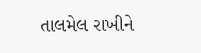તાલમેલ રાખીને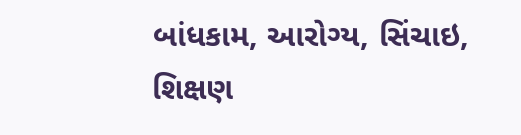બાંધકામ, આરોગ્ય, સિંચાઇ, શિક્ષણ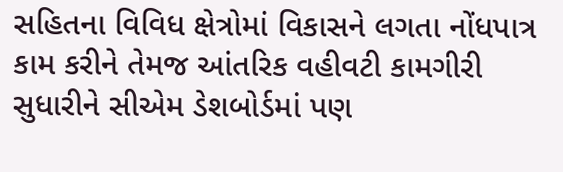સહિતના વિવિધ ક્ષેત્રોમાં વિકાસને લગતા નોંધપાત્ર કામ કરીને તેમજ આંતરિક વહીવટી કામગીરી સુધારીને સીએમ ડેશબોર્ડમાં પણ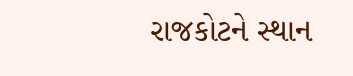રાજકોટને સ્થાન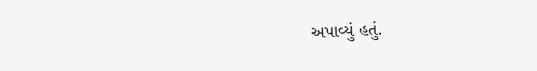અપાવ્યું હતું.